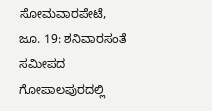ಸೋಮವಾರಪೇಟೆ, ಜೂ. 19: ಶನಿವಾರಸಂತೆ ಸಮೀಪದ ಗೋಪಾಲಪುರದಲ್ಲಿ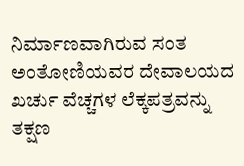ನಿರ್ಮಾಣವಾಗಿರುವ ಸಂತ ಅಂತೋಣಿಯವರ ದೇವಾಲಯದ ಖರ್ಚು ವೆಚ್ಚಗಳ ಲೆಕ್ಕಪತ್ರವನ್ನು ತಕ್ಷಣ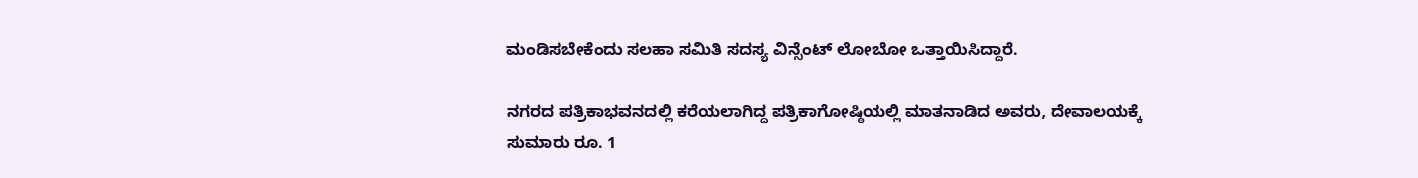ಮಂಡಿಸಬೇಕೆಂದು ಸಲಹಾ ಸಮಿತಿ ಸದಸ್ಯ ವಿನ್ಸೆಂಟ್ ಲೋಬೋ ಒತ್ತಾಯಿಸಿದ್ದಾರೆ.

ನಗರದ ಪತ್ರಿಕಾಭವನದಲ್ಲಿ ಕರೆಯಲಾಗಿದ್ದ ಪತ್ರಿಕಾಗೋಷ್ಠಿಯಲ್ಲಿ ಮಾತನಾಡಿದ ಅವರು, ದೇವಾಲಯಕ್ಕೆ ಸುಮಾರು ರೂ. 1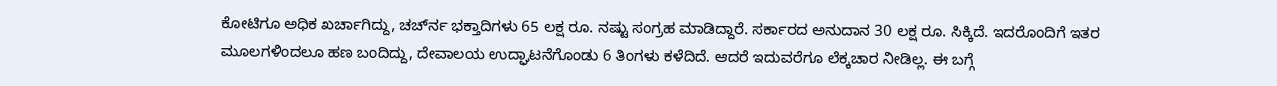ಕೋಟಿಗೂ ಅಧಿಕ ಖರ್ಚಾಗಿದ್ದು, ಚರ್ಚ್‍ನ ಭಕ್ತಾದಿಗಳು 65 ಲಕ್ಷ ರೂ. ನಷ್ಟು ಸಂಗ್ರಹ ಮಾಡಿದ್ದಾರೆ. ಸರ್ಕಾರದ ಅನುದಾನ 30 ಲಕ್ಷ ರೂ. ಸಿಕ್ಕಿದೆ. ಇದರೊಂದಿಗೆ ಇತರ ಮೂಲಗಳಿಂದಲೂ ಹಣ ಬಂದಿದ್ದು, ದೇವಾಲಯ ಉದ್ಘಾಟನೆಗೊಂಡು 6 ತಿಂಗಳು ಕಳೆದಿದೆ. ಆದರೆ ಇದುವರೆಗೂ ಲೆಕ್ಕಚಾರ ನೀಡಿಲ್ಲ. ಈ ಬಗ್ಗೆ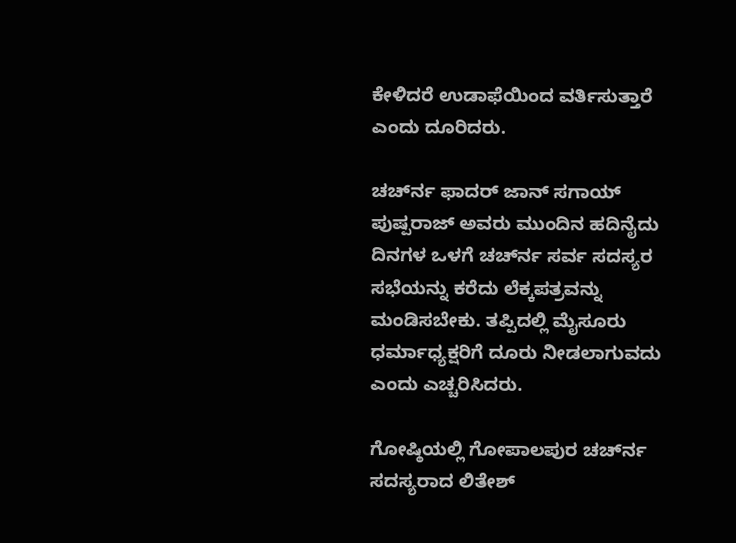ಕೇಳಿದರೆ ಉಡಾಫೆಯಿಂದ ವರ್ತಿಸುತ್ತಾರೆ ಎಂದು ದೂರಿದರು.

ಚರ್ಚ್‍ನ ಫಾದರ್ ಜಾನ್ ಸಗಾಯ್ ಪುಷ್ಪರಾಜ್ ಅವರು ಮುಂದಿನ ಹದಿನೈದು ದಿನಗಳ ಒಳಗೆ ಚರ್ಚ್‍ನ ಸರ್ವ ಸದಸ್ಯರ ಸಭೆಯನ್ನು ಕರೆದು ಲೆಕ್ಕಪತ್ರವನ್ನು ಮಂಡಿಸಬೇಕು. ತಪ್ಪಿದಲ್ಲಿ ಮೈಸೂರು ಧರ್ಮಾಧ್ಯಕ್ಷರಿಗೆ ದೂರು ನೀಡಲಾಗುವದು ಎಂದು ಎಚ್ಚರಿಸಿದರು.

ಗೋಷ್ಠಿಯಲ್ಲಿ ಗೋಪಾಲಪುರ ಚರ್ಚ್‍ನ ಸದಸ್ಯರಾದ ಲಿತೇಶ್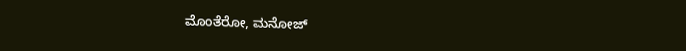ಮೊಂತೆರೋ, ಮನೋಜ್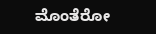ಮೊಂತೆರೋ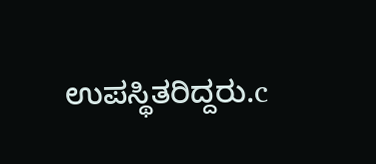ಉಪಸ್ಥಿತರಿದ್ದರು.c